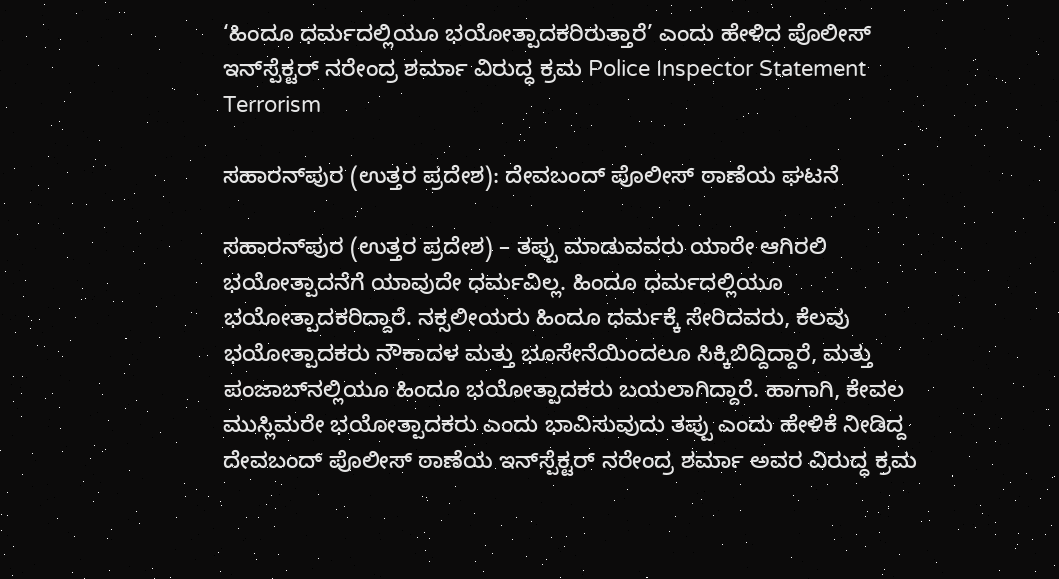‘ಹಿಂದೂ ಧರ್ಮದಲ್ಲಿಯೂ ಭಯೋತ್ಪಾದಕರಿರುತ್ತಾರೆ’ ಎಂದು ಹೇಳಿದ ಪೊಲೀಸ್ ಇನ್‌ಸ್ಪೆಕ್ಟರ್ ನರೇಂದ್ರ ಶರ್ಮಾ ವಿರುದ್ಧ ಕ್ರಮ Police Inspector Statement Terrorism

ಸಹಾರನ್‌ಪುರ (ಉತ್ತರ ಪ್ರದೇಶ): ದೇವಬಂದ್ ಪೊಲೀಸ್ ಠಾಣೆಯ ಘಟನೆ

ಸಹಾರನ್‌ಪುರ (ಉತ್ತರ ಪ್ರದೇಶ) – ತಪ್ಪು ಮಾಡುವವರು ಯಾರೇ ಆಗಿರಲಿ ಭಯೋತ್ಪಾದನೆಗೆ ಯಾವುದೇ ಧರ್ಮವಿಲ್ಲ. ಹಿಂದೂ ಧರ್ಮದಲ್ಲಿಯೂ ಭಯೋತ್ಪಾದಕರಿದ್ದಾರೆ. ನಕ್ಸಲೀಯರು ಹಿಂದೂ ಧರ್ಮಕ್ಕೆ ಸೇರಿದವರು, ಕೆಲವು ಭಯೋತ್ಪಾದಕರು ನೌಕಾದಳ ಮತ್ತು ಭೂಸೇನೆಯಿಂದಲೂ ಸಿಕ್ಕಿಬಿದ್ದಿದ್ದಾರೆ, ಮತ್ತು ಪಂಜಾಬ್‌ನಲ್ಲಿಯೂ ಹಿಂದೂ ಭಯೋತ್ಪಾದಕರು ಬಯಲಾಗಿದ್ದಾರೆ. ಹಾಗಾಗಿ, ಕೇವಲ ಮುಸ್ಲಿಮರೇ ಭಯೋತ್ಪಾದಕರು ಎಂದು ಭಾವಿಸುವುದು ತಪ್ಪು ಎಂದು ಹೇಳಿಕೆ ನೀಡಿದ್ದ ದೇವಬಂದ್ ಪೊಲೀಸ್ ಠಾಣೆಯ ಇನ್‌ಸ್ಪೆಕ್ಟರ್ ನರೇಂದ್ರ ಶರ್ಮಾ ಅವರ ವಿರುದ್ಧ ಕ್ರಮ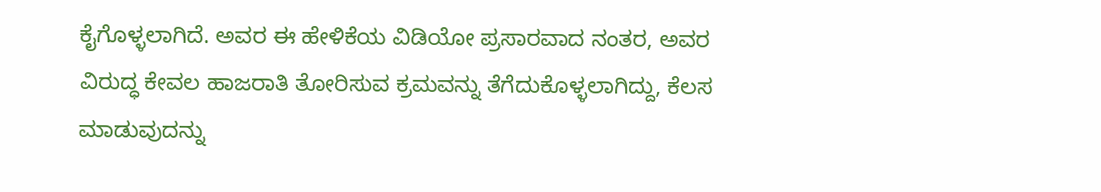ಕೈಗೊಳ್ಳಲಾಗಿದೆ. ಅವರ ಈ ಹೇಳಿಕೆಯ ವಿಡಿಯೋ ಪ್ರಸಾರವಾದ ನಂತರ, ಅವರ ವಿರುದ್ಧ ಕೇವಲ ಹಾಜರಾತಿ ತೋರಿಸುವ ಕ್ರಮವನ್ನು ತೆಗೆದುಕೊಳ್ಳಲಾಗಿದ್ದು, ಕೆಲಸ ಮಾಡುವುದನ್ನು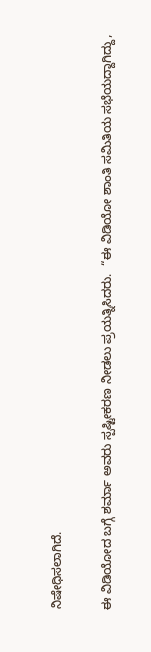ನಿಷೇಧಿಸಲಾಗಿದೆ.

ಈ ವಿಡಿಯೋದ ಬಗ್ಗೆ ಶರ್ಮಾ ಅವರು ಸ್ಪಷ್ಟೀಕರಣ ನೀಡಲು ಪ್ರಯತ್ನಿಸಿದರು.  “ಈ ವಿಡಿಯೋ ಶಾಂತಿ ಸಮಿತಿಯ ಸಭೆಯದ್ದಾಗಿದ್ದು,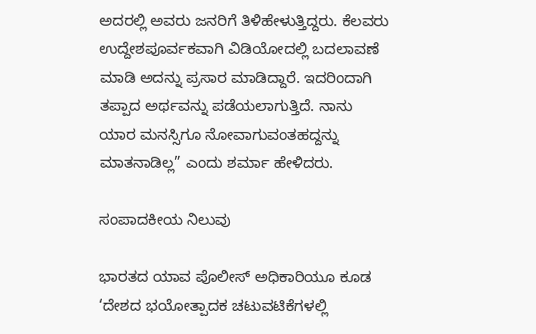ಅದರಲ್ಲಿ ಅವರು ಜನರಿಗೆ ತಿಳಿಹೇಳುತ್ತಿದ್ದರು. ಕೆಲವರು ಉದ್ದೇಶಪೂರ್ವಕವಾಗಿ ವಿಡಿಯೋದಲ್ಲಿ ಬದಲಾವಣೆ ಮಾಡಿ ಅದನ್ನು ಪ್ರಸಾರ ಮಾಡಿದ್ದಾರೆ. ಇದರಿಂದಾಗಿ ತಪ್ಪಾದ ಅರ್ಥವನ್ನು ಪಡೆಯಲಾಗುತ್ತಿದೆ. ನಾನು ಯಾರ ಮನಸ್ಸಿಗೂ ನೋವಾಗುವಂತಹದ್ದನ್ನು ಮಾತನಾಡಿಲ್ಲ” ಎಂದು ಶರ್ಮಾ ಹೇಳಿದರು.

ಸಂಪಾದಕೀಯ ನಿಲುವು

ಭಾರತದ ಯಾವ ಪೊಲೀಸ್ ಅಧಿಕಾರಿಯೂ ಕೂಡ ‘ದೇಶದ ಭಯೋತ್ಪಾದಕ ಚಟುವಟಿಕೆಗಳಲ್ಲಿ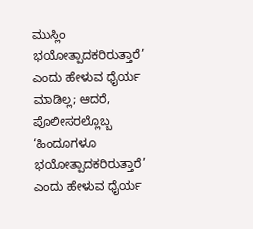ಮುಸ್ಲಿಂ ಭಯೋತ್ಪಾದಕರಿರುತ್ತಾರೆ’ ಎಂದು ಹೇಳುವ ಧೈರ್ಯ ಮಾಡಿಲ್ಲ; ಆದರೆ, ಪೊಲೀಸರಲ್ಲೊಬ್ಬ ‘ಹಿಂದೂಗಳೂ ಭಯೋತ್ಪಾದಕರಿರುತ್ತಾರೆ’ ಎಂದು ಹೇಳುವ ಧೈರ್ಯ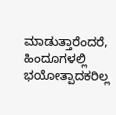ಮಾಡುತ್ತಾರೆಂದರೆ, ಹಿಂದೂಗಳಲ್ಲಿ ಭಯೋತ್ಪಾದಕರಿಲ್ಲ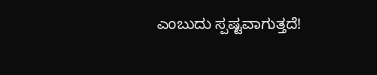ಎಂಬುದು ಸ್ಪಷ್ಟವಾಗುತ್ತದೆ!